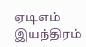ஏடிஎம் இயந்திரம்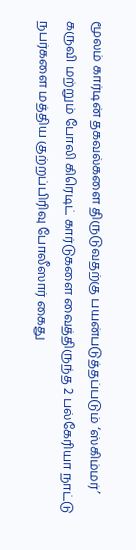மூலம் கார்டின் தகவல்களை திருடுவதற்கு பயன்படுத்தப்படும் ‘ஸ்கிம்மர்’ கருவி மற்றும் போலி கிரெடிட் கார்டுகளை வைத்திருந்த 2 பல்கேரியா நாட்டு நபர்களை மத்திய குற்றப்பிரிவு போலீஸார் கைது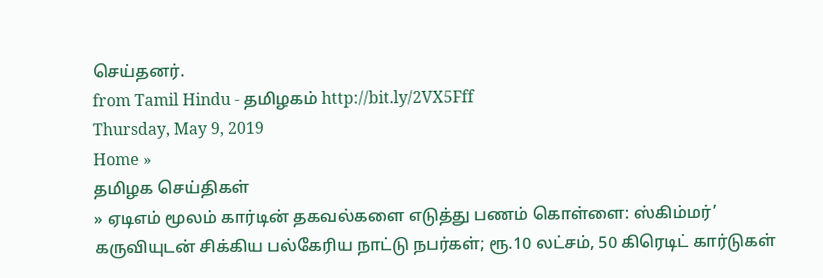செய்தனர்.
from Tamil Hindu - தமிழகம் http://bit.ly/2VX5Fff
Thursday, May 9, 2019
Home »
தமிழக செய்திகள்
» ஏடிஎம் மூலம் கார்டின் தகவல்களை எடுத்து பணம் கொள்ளை: ஸ்கிம்மர்’ கருவியுடன் சிக்கிய பல்கேரிய நாட்டு நபர்கள்; ரூ.10 லட்சம், 50 கிரெடிட் கார்டுகள்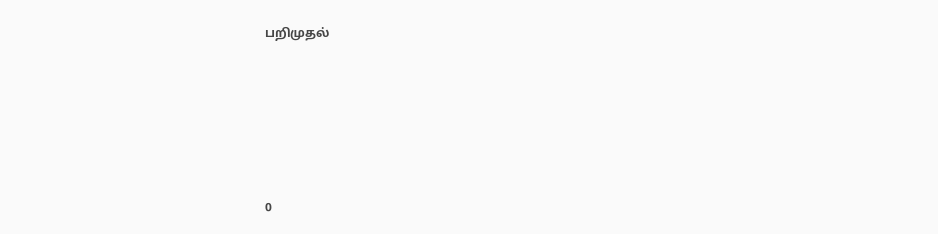பறிமுதல்







0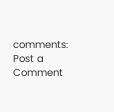comments:
Post a Comment